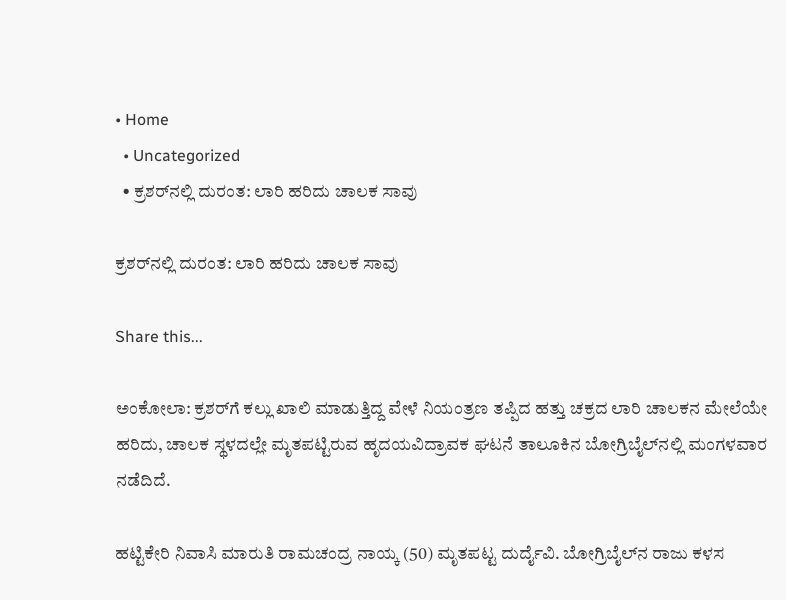• Home
  • Uncategorized
  • ಕ್ರಶರ್‌ನಲ್ಲಿ ದುರಂತ: ಲಾರಿ ಹರಿದು ಚಾಲಕ ಸಾವು

ಕ್ರಶರ್‌ನಲ್ಲಿ ದುರಂತ: ಲಾರಿ ಹರಿದು ಚಾಲಕ ಸಾವು

Share this...

ಅಂಕೋಲಾ: ಕ್ರಶರ್‌ಗೆ ಕಲ್ಲು ಖಾಲಿ ಮಾಡುತ್ತಿದ್ದ ವೇಳೆ ನಿಯಂತ್ರಣ ತಪ್ಪಿದ ಹತ್ತು ಚಕ್ರದ ಲಾರಿ ಚಾಲಕನ ಮೇಲೆಯೇ ಹರಿದು, ಚಾಲಕ ಸ್ಥಳದಲ್ಲೇ ಮೃತಪಟ್ಟಿರುವ ಹೃದಯವಿದ್ರಾವಕ ಘಟನೆ ತಾಲೂಕಿನ ಬೋಗ್ರಿಬೈಲ್‌ನಲ್ಲಿ ಮಂಗಳವಾರ ನಡೆದಿದೆ.

ಹಟ್ಟಿಕೇರಿ ನಿವಾಸಿ ಮಾರುತಿ ರಾಮಚಂದ್ರ ನಾಯ್ಕ (50) ಮೃತಪಟ್ಟ ದುರ್ದೈವಿ. ಬೋಗ್ರಿಬೈಲ್‌ನ ರಾಜು ಕಳಸ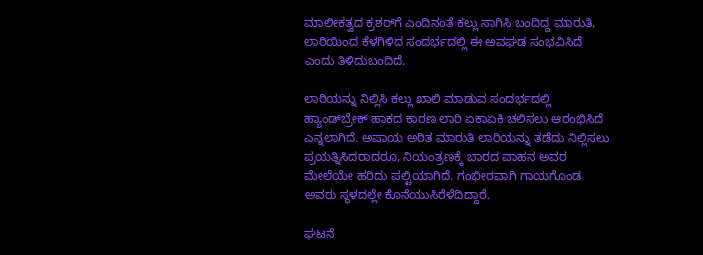ಮಾಲೀಕತ್ವದ ಕ್ರಶರ್‌ಗೆ ಎಂದಿನಂತೆ ಕಲ್ಲು ಸಾಗಿಸಿ ಬಂದಿದ್ದ ಮಾರುತಿ, ಲಾರಿಯಿಂದ ಕೆಳಗಿಳಿದ ಸಂದರ್ಭದಲ್ಲಿ ಈ ಅವಘಡ ಸಂಭವಿಸಿದೆ ಎಂದು ತಿಳಿದುಬಂದಿದೆ.

ಲಾರಿಯನ್ನು ನಿಲ್ಲಿಸಿ ಕಲ್ಲು ಖಾಲಿ ಮಾಡುವ ಸಂದರ್ಭದಲ್ಲಿ ಹ್ಯಾಂಡ್‌ಬ್ರೇಕ್ ಹಾಕದ ಕಾರಣ ಲಾರಿ ಏಕಾಏಕಿ ಚಲಿಸಲು ಆರಂಭಿಸಿದೆ ಎನ್ನಲಾಗಿದೆ. ಅಪಾಯ ಅರಿತ ಮಾರುತಿ ಲಾರಿಯನ್ನು ತಡೆದು ನಿಲ್ಲಿಸಲು ಪ್ರಯತ್ನಿಸಿದರಾದರೂ, ನಿಯಂತ್ರಣಕ್ಕೆ ಬಾರದ ವಾಹನ ಅವರ ಮೇಲೆಯೇ ಹರಿದು ಪಲ್ಟಿಯಾಗಿದೆ. ಗಂಭೀರವಾಗಿ ಗಾಯಗೊಂಡ ಅವರು ಸ್ಥಳದಲ್ಲೇ ಕೊನೆಯುಸಿರೆಳೆದಿದ್ದಾರೆ.

ಘಟನೆ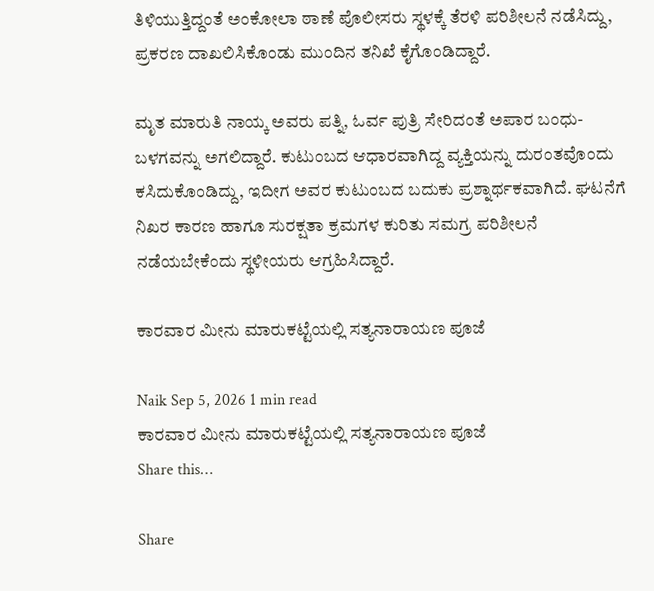ತಿಳಿಯುತ್ತಿದ್ದಂತೆ ಅಂಕೋಲಾ ಠಾಣೆ ಪೊಲೀಸರು ಸ್ಥಳಕ್ಕೆ ತೆರಳಿ ಪರಿಶೀಲನೆ ನಡೆಸಿದ್ದು, ಪ್ರಕರಣ ದಾಖಲಿಸಿಕೊಂಡು ಮುಂದಿನ ತನಿಖೆ ಕೈಗೊಂಡಿದ್ದಾರೆ.

ಮೃತ ಮಾರುತಿ ನಾಯ್ಕ ಅವರು ಪತ್ನಿ, ಓರ್ವ ಪುತ್ರಿ ಸೇರಿದಂತೆ ಅಪಾರ ಬಂಧು-ಬಳಗವನ್ನು ಅಗಲಿದ್ದಾರೆ. ಕುಟುಂಬದ ಆಧಾರವಾಗಿದ್ದ ವ್ಯಕ್ತಿಯನ್ನು ದುರಂತವೊಂದು ಕಸಿದುಕೊಂಡಿದ್ದು, ಇದೀಗ ಅವರ ಕುಟುಂಬದ ಬದುಕು ಪ್ರಶ್ನಾರ್ಥಕವಾಗಿದೆ. ಘಟನೆಗೆ ನಿಖರ ಕಾರಣ ಹಾಗೂ ಸುರಕ್ಷತಾ ಕ್ರಮಗಳ ಕುರಿತು ಸಮಗ್ರ ಪರಿಶೀಲನೆ ನಡೆಯಬೇಕೆಂದು ಸ್ಥಳೀಯರು ಆಗ್ರಹಿಸಿದ್ದಾರೆ.

ಕಾರವಾರ ಮೀನು ಮಾರುಕಟ್ಟೆಯಲ್ಲಿ ಸತ್ಯನಾರಾಯಣ ಪೂಜೆ

Naik Sep 5, 2026 1 min read
ಕಾರವಾರ ಮೀನು ಮಾರುಕಟ್ಟೆಯಲ್ಲಿ ಸತ್ಯನಾರಾಯಣ ಪೂಜೆ
Share this…

Share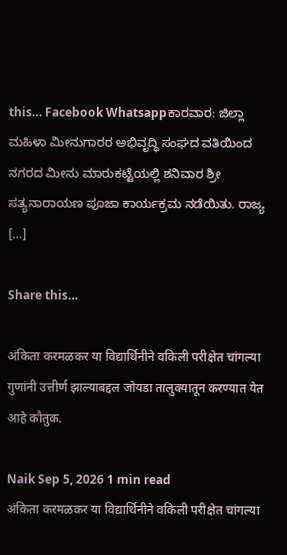this… Facebook Whatsappಕಾರವಾರ: ಜಿಲ್ಲಾ ಮಹಿಳಾ ಮೀನುಗಾರರ ಅಭಿವೃದ್ಧಿ ಸಂಘದ ವತಿಯಿಂದ ನಗರದ ಮೀನು ಮಾರುಕಟ್ಟೆಯಲ್ಲಿ ಶನಿವಾರ ಶ್ರೀ ಸತ್ಯನಾರಾಯಣ ಪೂಜಾ ಕಾರ್ಯಕ್ರಮ ನಡೆಯಿತು. ರಾಜ್ಯ […]

Share this…

अंकिता करमळकर या विद्यार्थिनीने वकिली परीक्षेत चांगल्या गुणांनी उत्तीर्ण झाल्याबद्दल जोयडा तालुक्यातून करण्यात येत आहे कौतुक.

Naik Sep 5, 2026 1 min read
अंकिता करमळकर या विद्यार्थिनीने वकिली परीक्षेत चांगल्या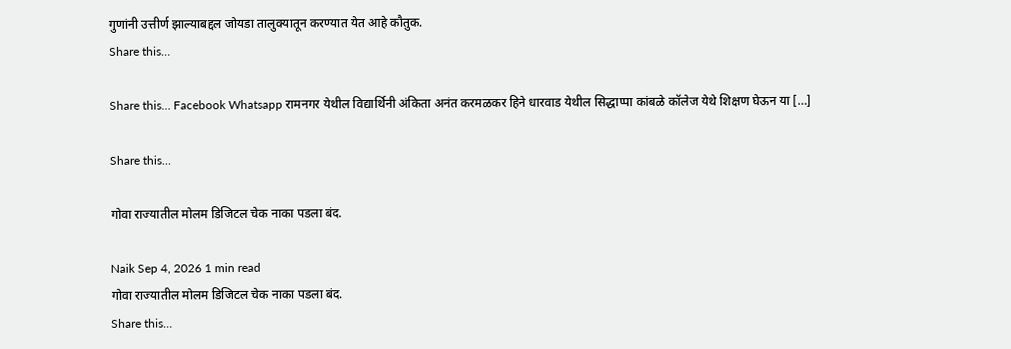गुणांनी उत्तीर्ण झाल्याबद्दल जोयडा तालुक्यातून करण्यात येत आहे कौतुक.
Share this…

Share this… Facebook Whatsapp रामनगर येथील विद्यार्थिनी अंकिता अनंत करमळकर हिने धारवाड येथील सिद्धाप्पा कांबळे कॉलेज येथे शिक्षण घेऊन या […]

Share this…

गोवा राज्यातील मोलम डिजिटल चेक नाका पडला बंद.

Naik Sep 4, 2026 1 min read
गोवा राज्यातील मोलम डिजिटल चेक नाका पडला बंद.
Share this…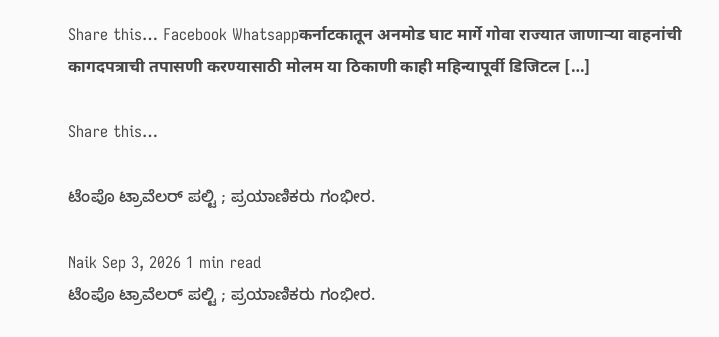Share this… Facebook Whatsappकर्नाटकातून अनमोड घाट मार्गे गोवा राज्यात जाणाऱ्या वाहनांची कागदपत्राची तपासणी करण्यासाठी मोलम या ठिकाणी काही महिन्यापूर्वी डिजिटल […]

Share this…

ಟೆಂಪೊ ಟ್ರಾವೆಲರ್ ಪಲ್ಟಿ ; ಪ್ರಯಾಣಿಕರು ಗಂಭೀರ.

Naik Sep 3, 2026 1 min read
ಟೆಂಪೊ ಟ್ರಾವೆಲರ್ ಪಲ್ಟಿ ; ಪ್ರಯಾಣಿಕರು ಗಂಭೀರ.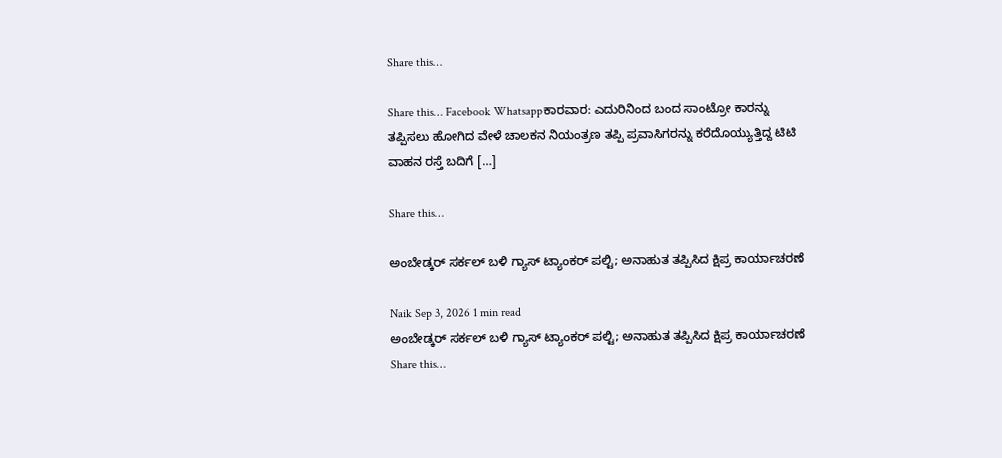Share this…

Share this… Facebook Whatsappಕಾರವಾರ: ಎದುರಿನಿಂದ ಬಂದ ಸಾಂಟ್ರೋ ಕಾರನ್ನು ತಪ್ಪಿಸಲು ಹೋಗಿದ ವೇಳೆ ಚಾಲಕನ ನಿಯಂತ್ರಣ ತಪ್ಪಿ ಪ್ರವಾಸಿಗರನ್ನು ಕರೆದೊಯ್ಯುತ್ತಿದ್ದ ಟಿಟಿ ವಾಹನ ರಸ್ತೆ ಬದಿಗೆ […]

Share this…

ಅಂಬೇಡ್ಕರ್ ಸರ್ಕಲ್ ಬಳಿ ಗ್ಯಾಸ್ ಟ್ಯಾಂಕರ್ ಪಲ್ಟಿ; ಅನಾಹುತ ತಪ್ಪಿಸಿದ ಕ್ಷಿಪ್ರ ಕಾರ್ಯಾಚರಣೆ

Naik Sep 3, 2026 1 min read
ಅಂಬೇಡ್ಕರ್ ಸರ್ಕಲ್ ಬಳಿ ಗ್ಯಾಸ್ ಟ್ಯಾಂಕರ್ ಪಲ್ಟಿ; ಅನಾಹುತ ತಪ್ಪಿಸಿದ ಕ್ಷಿಪ್ರ ಕಾರ್ಯಾಚರಣೆ
Share this…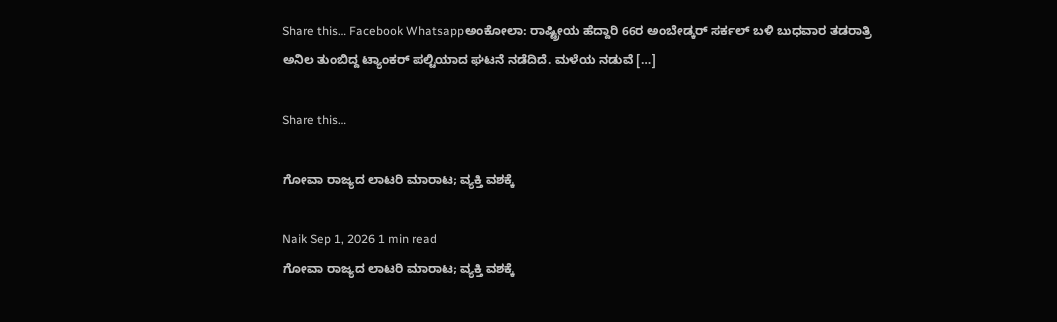Share this… Facebook Whatsappಅಂಕೋಲಾ: ರಾಷ್ಟ್ರೀಯ ಹೆದ್ದಾರಿ 66ರ ಅಂಬೇಡ್ಕರ್ ಸರ್ಕಲ್ ಬಳಿ ಬುಧವಾರ ತಡರಾತ್ರಿ ಅನಿಲ ತುಂಬಿದ್ದ ಟ್ಯಾಂಕರ್ ಪಲ್ಟಿಯಾದ ಘಟನೆ ನಡೆದಿದೆ. ಮಳೆಯ ನಡುವೆ […]

Share this…

ಗೋವಾ ರಾಜ್ಯದ ಲಾಟರಿ ಮಾರಾಟ; ವ್ಯಕ್ತಿ ವಶಕ್ಕೆ

Naik Sep 1, 2026 1 min read
ಗೋವಾ ರಾಜ್ಯದ ಲಾಟರಿ ಮಾರಾಟ; ವ್ಯಕ್ತಿ ವಶಕ್ಕೆ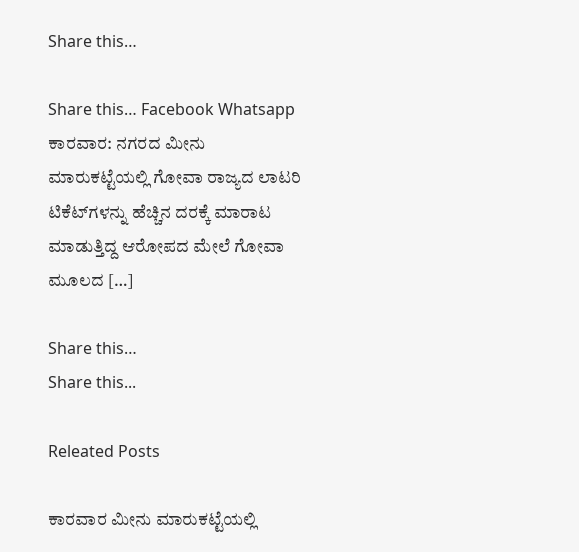Share this…

Share this… Facebook Whatsapp ಕಾರವಾರ: ನಗರದ ಮೀನು ಮಾರುಕಟ್ಟೆಯಲ್ಲಿ ಗೋವಾ ರಾಜ್ಯದ ಲಾಟರಿ ಟಿಕೆಟ್‌ಗಳನ್ನು ಹೆಚ್ಚಿನ ದರಕ್ಕೆ ಮಾರಾಟ ಮಾಡುತ್ತಿದ್ದ ಆರೋಪದ ಮೇಲೆ ಗೋವಾ ಮೂಲದ […]

Share this…
Share this...

Releated Posts

ಕಾರವಾರ ಮೀನು ಮಾರುಕಟ್ಟೆಯಲ್ಲಿ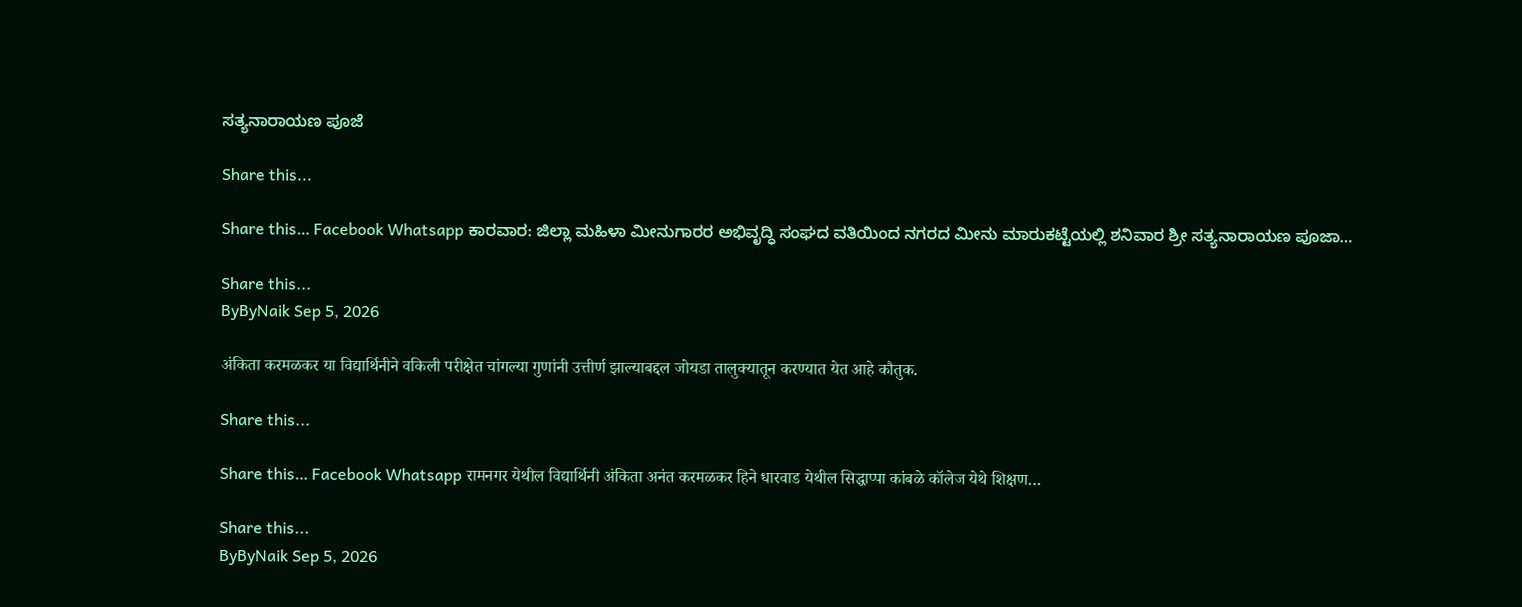ಸತ್ಯನಾರಾಯಣ ಪೂಜೆ

Share this...

Share this… Facebook Whatsapp ಕಾರವಾರ: ಜಿಲ್ಲಾ ಮಹಿಳಾ ಮೀನುಗಾರರ ಅಭಿವೃದ್ಧಿ ಸಂಘದ ವತಿಯಿಂದ ನಗರದ ಮೀನು ಮಾರುಕಟ್ಟೆಯಲ್ಲಿ ಶನಿವಾರ ಶ್ರೀ ಸತ್ಯನಾರಾಯಣ ಪೂಜಾ…

Share this...
ByByNaik Sep 5, 2026

अंकिता करमळकर या विद्यार्थिनीने वकिली परीक्षेत चांगल्या गुणांनी उत्तीर्ण झाल्याबद्दल जोयडा तालुक्यातून करण्यात येत आहे कौतुक.

Share this...

Share this… Facebook Whatsapp रामनगर येथील विद्यार्थिनी अंकिता अनंत करमळकर हिने धारवाड येथील सिद्धाप्पा कांबळे कॉलेज येथे शिक्षण…

Share this...
ByByNaik Sep 5, 2026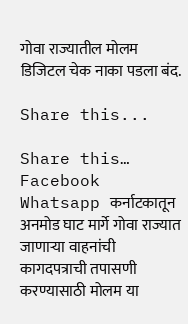गोवा राज्यातील मोलम डिजिटल चेक नाका पडला बंद.

Share this...

Share this… Facebook Whatsapp कर्नाटकातून अनमोड घाट मार्गे गोवा राज्यात जाणाऱ्या वाहनांची कागदपत्राची तपासणी करण्यासाठी मोलम या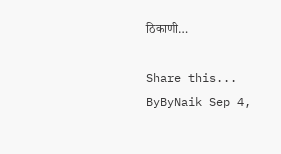ठिकाणी…

Share this...
ByByNaik Sep 4,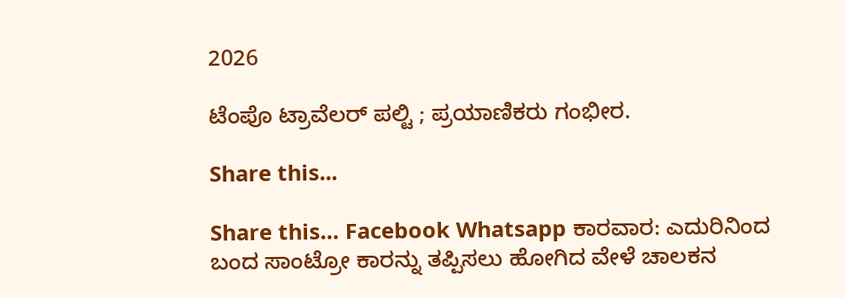2026

ಟೆಂಪೊ ಟ್ರಾವೆಲರ್ ಪಲ್ಟಿ ; ಪ್ರಯಾಣಿಕರು ಗಂಭೀರ.

Share this...

Share this… Facebook Whatsapp ಕಾರವಾರ: ಎದುರಿನಿಂದ ಬಂದ ಸಾಂಟ್ರೋ ಕಾರನ್ನು ತಪ್ಪಿಸಲು ಹೋಗಿದ ವೇಳೆ ಚಾಲಕನ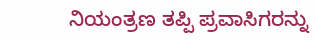ನಿಯಂತ್ರಣ ತಪ್ಪಿ ಪ್ರವಾಸಿಗರನ್ನು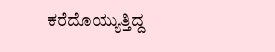ಕರೆದೊಯ್ಯುತ್ತಿದ್ದ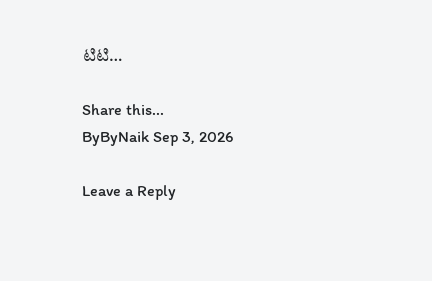ಟಿಟಿ…

Share this...
ByByNaik Sep 3, 2026

Leave a Reply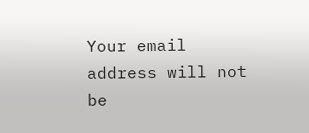Your email address will not be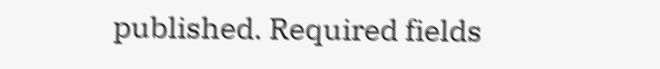published. Required fields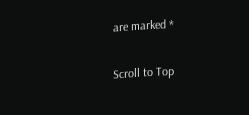are marked *

Scroll to Top